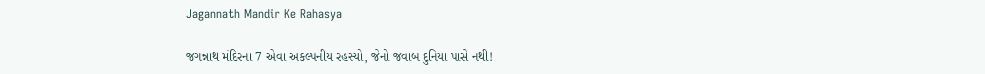Jagannath Mandir Ke Rahasya

જગન્નાથ મંદિરના 7 એવા અકલ્પનીય રહસ્યો, જેનો જવાબ દુનિયા પાસે નથી!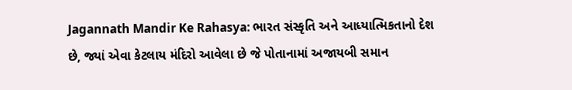Jagannath Mandir Ke Rahasya: ભારત સંસ્કૃતિ અને આધ્યાત્મિકતાનો દેશ છે, જ્યાં એવા કેટલાય મંદિરો આવેલા છે જે પોતાનામાં અજાયબી સમાન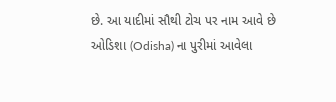છે. આ યાદીમાં સૌથી ટોચ પર નામ આવે છે ઓડિશા (Odisha) ના પુરીમાં આવેલા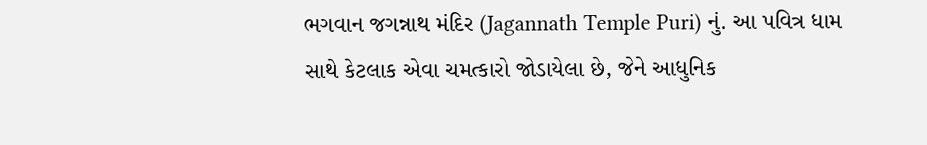ભગવાન જગન્નાથ મંદિર (Jagannath Temple Puri) નું. આ પવિત્ર ધામ સાથે કેટલાક એવા ચમત્કારો જોડાયેલા છે, જેને આધુનિક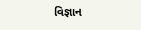વિજ્ઞાન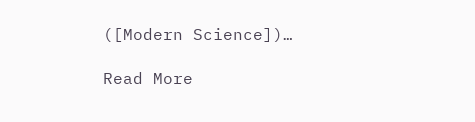([Modern Science])…

Read More